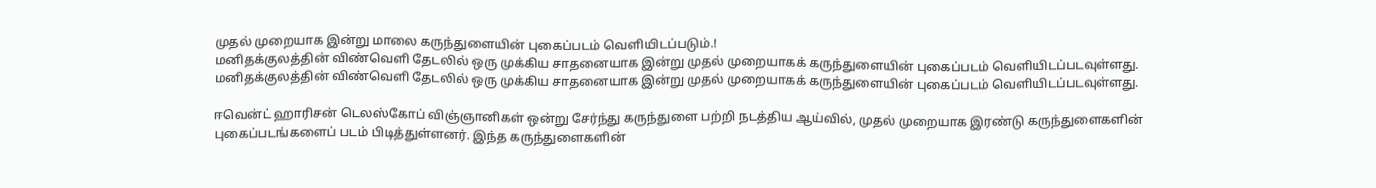முதல் முறையாக இன்று மாலை கருந்துளையின் புகைப்படம் வெளியிடப்படும்.!
மனிதக்குலத்தின் விண்வெளி தேடலில் ஒரு முக்கிய சாதனையாக இன்று முதல் முறையாகக் கருந்துளையின் புகைப்படம் வெளியிடப்படவுள்ளது.
மனிதக்குலத்தின் விண்வெளி தேடலில் ஒரு முக்கிய சாதனையாக இன்று முதல் முறையாகக் கருந்துளையின் புகைப்படம் வெளியிடப்படவுள்ளது.

ஈவென்ட் ஹாரிசன் டெலஸ்கோப் விஞ்ஞானிகள் ஒன்று சேர்ந்து கருந்துளை பற்றி நடத்திய ஆய்வில், முதல் முறையாக இரண்டு கருந்துளைகளின் புகைப்படங்களைப் படம் பிடித்துள்ளனர். இந்த கருந்துளைகளின்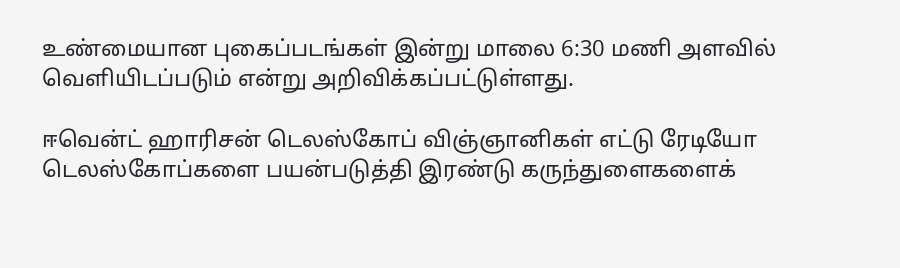உண்மையான புகைப்படங்கள் இன்று மாலை 6:30 மணி அளவில் வெளியிடப்படும் என்று அறிவிக்கப்பட்டுள்ளது.

ஈவென்ட் ஹாரிசன் டெலஸ்கோப் விஞ்ஞானிகள் எட்டு ரேடியோ டெலஸ்கோப்களை பயன்படுத்தி இரண்டு கருந்துளைகளைக்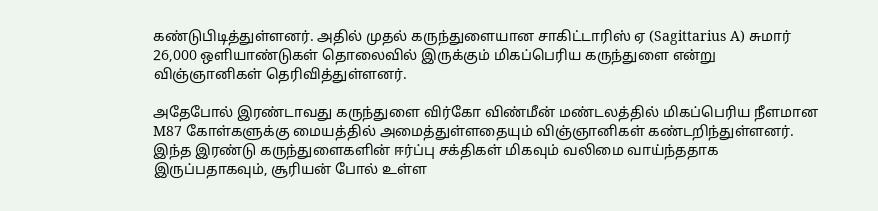கண்டுபிடித்துள்ளனர். அதில் முதல் கருந்துளையான சாகிட்டாரிஸ் ஏ (Sagittarius A) சுமார் 26,000 ஒளியாண்டுகள் தொலைவில் இருக்கும் மிகப்பெரிய கருந்துளை என்று விஞ்ஞானிகள் தெரிவித்துள்ளனர்.

அதேபோல் இரண்டாவது கருந்துளை விர்கோ விண்மீன் மண்டலத்தில் மிகப்பெரிய நீளமான M87 கோள்களுக்கு மையத்தில் அமைத்துள்ளதையும் விஞ்ஞானிகள் கண்டறிந்துள்ளனர்.
இந்த இரண்டு கருந்துளைகளின் ஈர்ப்பு சக்திகள் மிகவும் வலிமை வாய்ந்ததாக இருப்பதாகவும், சூரியன் போல் உள்ள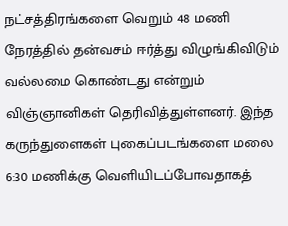நட்சத்திரங்களை வெறும் 48 மணி நேரத்தில் தன்வசம் ஈர்த்து விழுங்கிவிடும் வல்லமை கொண்டது என்றும் விஞ்ஞானிகள் தெரிவித்துள்ளனர். இந்த கருந்துளைகள் புகைப்படங்களை மலை 6:30 மணிக்கு வெளியிடப்போவதாகத்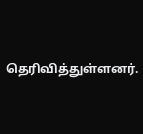தெரிவித்துள்ளனர்.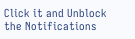Click it and Unblock the Notifications